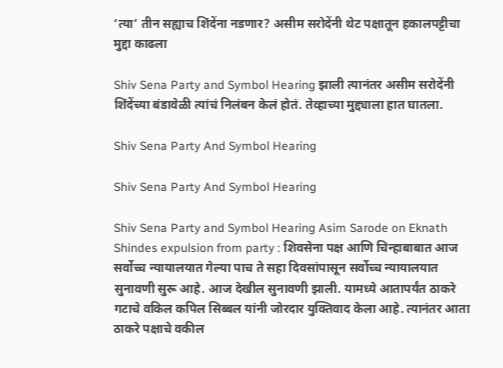‘त्या’ तीन सह्याच शिंदेंना नडणार? असीम सरोदेंनी थेट पक्षातून हकालपट्टीचा मुद्दा काढला

Shiv Sena Party and Symbol Hearing झाली त्यानंतर असीम सरोदेंनी शिंदेंच्या बंडावेळी त्यांचं निलंबन केलं होतं. तेव्हाच्या मुद्द्याला हात घातला.

Shiv Sena Party And Symbol Hearing

Shiv Sena Party And Symbol Hearing

Shiv Sena Party and Symbol Hearing Asim Sarode on Eknath Shindes expulsion from party : शिवसेना पक्ष आणि चिन्हाबाबात आज सर्वोच्च न्यायालयात गेल्या पाच ते सहा दिवसांपासून सर्वोच्च न्यायालयात सुनावणी सुरू आहे. आज देखील सुनावणी झाली. यामध्ये आतापर्यंत ठाकरे गटाचे वकिल कपिल सिब्बल यांनी जोरदार युक्तिवाद केला आहे. त्यानंतर आता ठाकरे पक्षाचे वकील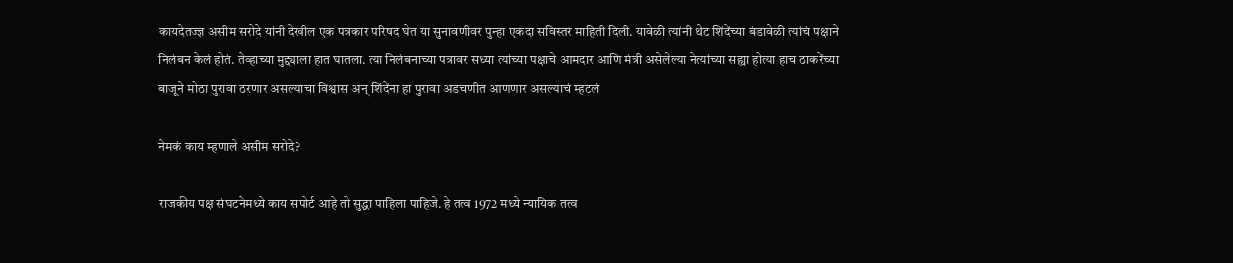कायदेतज्ज्ञ असीम सरोदे यांनी देखील एक पत्रकार परिषद घेत या सुनावणीवर पुन्हा एकदा सविस्तर माहिती दिली. यावेळी त्यांनी थेट शिंदेंच्या बंडावेळी त्यांचं पक्षाने निलंबन केलं होतं. तेव्हाच्या मुद्द्याला हात घातला. त्या निलंबनाच्या पत्रावर सध्या त्यांच्या पक्षाचे आमदार आणि मंत्री असेलेल्या नेत्यांच्या सह्या होत्या हाच ठाकरेंच्या बाजूने मोठा पुरावा ठरणार असल्याचा विश्वास अन् शिंदेंना हा पुरावा अडचणीत आणणार असल्याचं म्हटलं

नेमकं काय म्हणाले असीम सरोदे?

राजकीय पक्ष संघटनेमध्ये काय सपोर्ट आहे तो सुद्धा पाहिला पाहिजे. हे तत्व 1972 मध्ये न्यायिक तत्व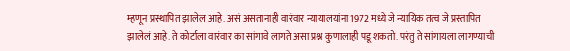म्हणून प्रस्थापित झालेल आहे. असं असतानाही वारंवार न्यायालयांना 1972 मध्ये जे न्यायिक तत्व जे प्रस्तापित झालेलं आहे. ते कोर्टाला वारंवार का सांगावे लागते असा प्रश्न कुणालाही पडू शकतो. परंतु ते सांगायला लागण्याची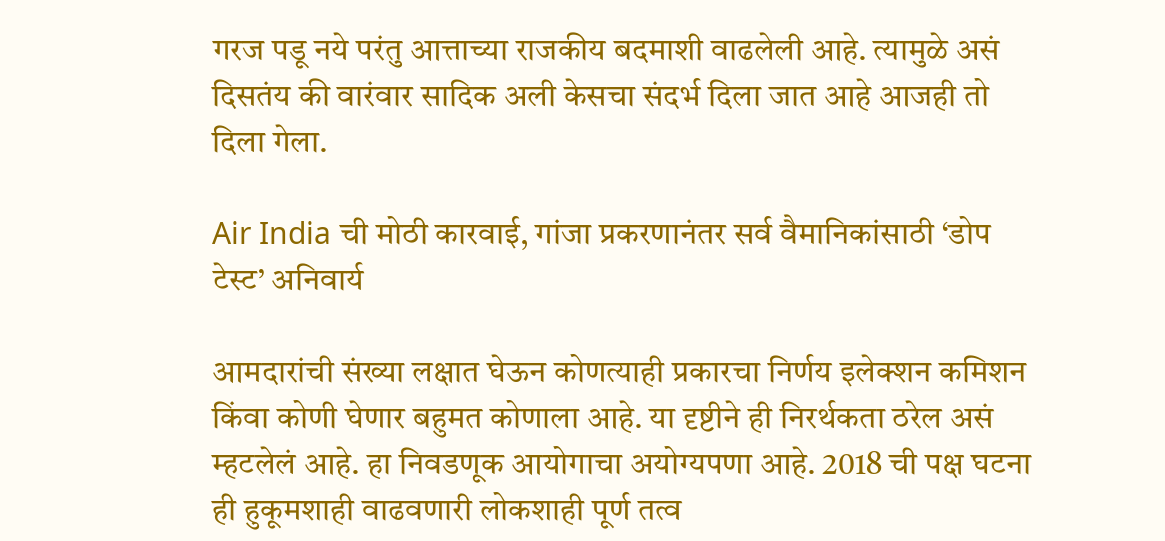गरज पडू नये परंतु आत्ताच्या राजकीय बदमाशी वाढलेली आहे. त्यामुळे असं दिसतंय की वारंवार सादिक अली केसचा संदर्भ दिला जात आहे आजही तो दिला गेला.

Air India ची मोठी कारवाई, गांजा प्रकरणानंतर सर्व वैमानिकांसाठी ‘डोप टेस्ट’ अनिवार्य

आमदारांची संख्या लक्षात घेऊन कोणत्याही प्रकारचा निर्णय इलेक्शन कमिशन किंवा कोणी घेणार बहुमत कोणाला आहे. या दृष्टीने ही निरर्थकता ठरेल असं म्हटलेलं आहे. हा निवडणूक आयोगाचा अयोग्यपणा आहे. 2018 ची पक्ष घटना ही हुकूमशाही वाढवणारी लोकशाही पूर्ण तत्व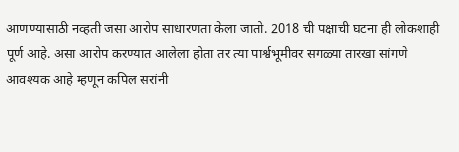आणण्यासाठी नव्हती जसा आरोप साधारणता केला जातो. 2018 ची पक्षाची घटना ही लोकशाही पूर्ण आहे. असा आरोप करण्यात आलेला होता तर त्या पार्श्वभूमीवर सगळ्या तारखा सांगणे आवश्यक आहे म्हणून कपिल सरांनी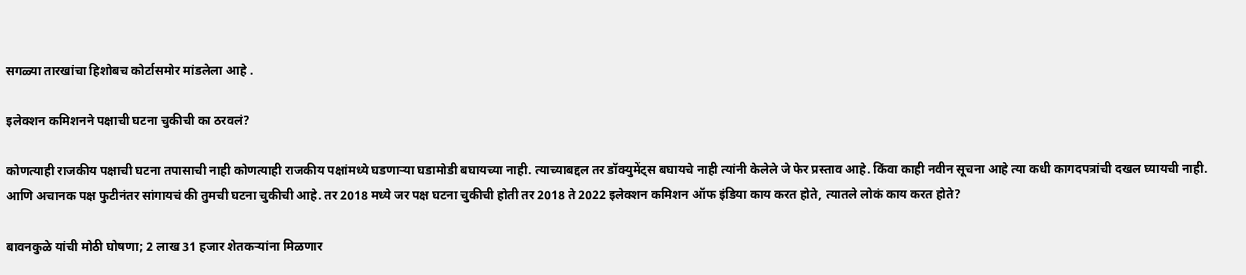सगळ्या तारखांचा हिशोबच कोर्टासमोर मांडलेला आहे .

इलेक्शन कमिशनने पक्षाची घटना चुकीची का ठरवलं?

कोणत्याही राजकीय पक्षाची घटना तपासाची नाही कोणत्याही राजकीय पक्षांमध्ये घडणाऱ्या घडामोडी बघायच्या नाही. त्याच्याबद्दल तर डॉक्युमेंट्स बघायचे नाही त्यांनी केलेले जे फेर प्रस्ताव आहे. किंवा काही नवीन सूचना आहे त्या कधी कागदपत्रांची दखल घ्यायची नाही. आणि अचानक पक्ष फुटीनंतर सांगायचं की तुमची घटना चुकीची आहे. तर 2018 मध्ये जर पक्ष घटना चुकीची होती तर 2018 ते 2022 इलेक्शन कमिशन ऑफ इंडिया काय करत होते, त्यातले लोकं काय करत होते?

बावनकुळे यांची मोठी घोषणा; 2 लाख 31 हजार शेतकऱ्यांना मिळणार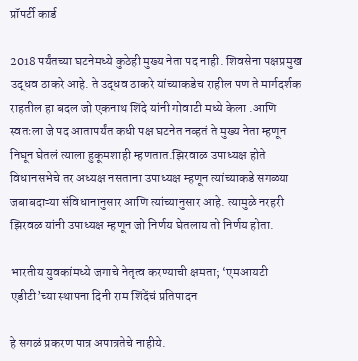प्रॉपर्टी कार्ड

2018 पर्यंतच्या घटनेमध्ये कुठेही मुख्य नेता पद नाही. शिवसेना पक्षप्रमुख उद्धव ठाकरे आहे. ते उद्धव ठाकरे यांच्याकडेच राहील पण ते मार्गदर्शक राहतील हा बदल जो एकनाथ शिंदे यांनी गोवाटी मध्ये केला .आणि स्वतःला जे पद आतापर्यंत कधी पक्ष घटनेत नव्हतं ते मुख्य नेता म्हणून निघून घेतलं त्याला हुकूमशाही म्हणतात.झिरवाळ उपाध्यक्ष होते विधानसभेचे तर अध्यक्ष नसताना उपाध्यक्ष म्हणून त्यांच्याकडे सगळ्या जबाबदाऱ्या संविधानानुसार आणि त्यांच्यानुसार आहे. त्यामुळे नरहरी झिरवळ यांनी उपाध्यक्ष म्हणून जो निर्णय घेतलाय तो निर्णय होता.

भारतीय युवकांमध्ये जगाचे नेतृत्व करण्याची क्षमता; ‘एमआयटी एडीटी’च्या स्थापना दिनी राम शिंदेंचं प्रतिपादन

हे सगळं प्रकरण पात्र अपात्रतेचे नाहीये.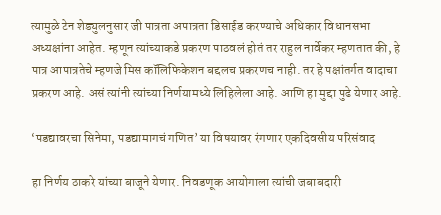त्यामुळे टेन शेड्युलनुसार जी पात्रता अपात्रता डिसाईड करण्याचे अधिकार विधानसभा अध्यक्षांना आहेत. म्हणून त्यांच्याकडे प्रकरण पाठवलं होतं तर राहुल नार्वेकर म्हणतात की, हे पात्र आपात्रतेचे म्हणजे मिस कॉलिफिकेशन बद्दलच प्रकरणच नाही. तर हे पक्षांतर्गत वादाचा प्रकरण आहे. असं त्यांनी त्यांच्या निर्णयामध्ये लिहिलेला आहे. आणि हा मुद्दा पुढे येणार आहे.

‘पडद्यावरचा सिनेमा, पडद्यामागचं गणित’ या विषयावर रंगणार एकदिवसीय परिसंवाद

हा निर्णय ठाकरे यांच्या बाजूने येणार. निवडणूक आयोगाला त्यांची जबाबदारी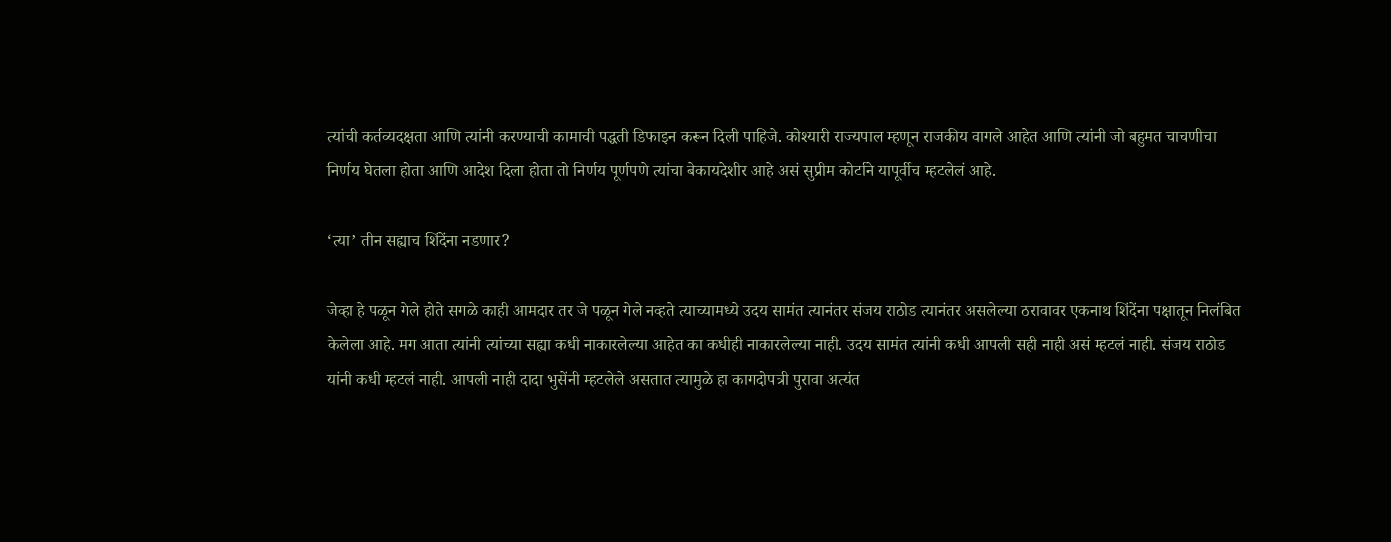त्यांची कर्तव्यदक्षता आणि त्यांनी करण्याची कामाची पद्धती डिफाइन करून दिली पाहिजे. कोश्यारी राज्यपाल म्हणून राजकीय वागले आहेत आणि त्यांनी जो बहुमत चाचणीचा निर्णय घेतला होता आणि आदेश दिला होता तो निर्णय पूर्णपणे त्यांचा बेकायदेशीर आहे असं सुप्रीम कोर्टाने यापूर्वीच म्हटलेलं आहे.

‘त्या’ तीन सह्याच शिंदेंना नडणार?

जेव्हा हे पळून गेले होते सगळे काही आमदार तर जे पळून गेले नव्हते त्याच्यामध्ये उदय सामंत त्यानंतर संजय राठोड त्यानंतर असलेल्या ठरावावर एकनाथ शिंदेंना पक्षातून निलंबित केलेला आहे. मग आता त्यांनी त्यांच्या सह्या कधी नाकारलेल्या आहेत का कधीही नाकारलेल्या नाही. उदय सामंत त्यांनी कधी आपली सही नाही असं म्हटलं नाही. संजय राठोड यांनी कधी म्हटलं नाही. आपली नाही दादा भुसेंनी म्हटलेले असतात त्यामुळे हा कागदोपत्री पुरावा अत्यंत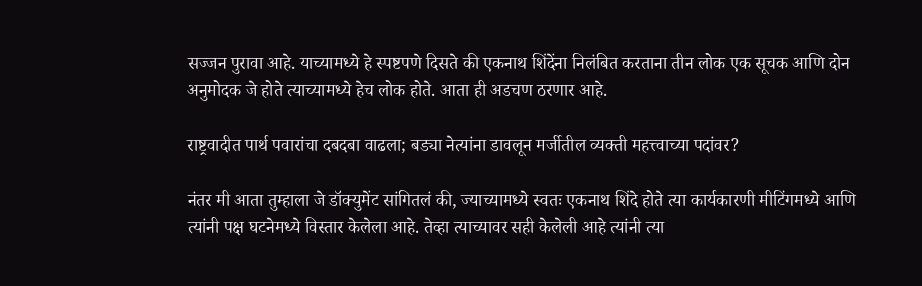सज्जन पुरावा आहे. याच्यामध्ये हे स्पष्टपणे दिसते की एकनाथ शिंदेंना निलंबित करताना तीन लोक एक सूचक आणि दोन अनुमोदक जे होते त्याच्यामध्ये हेच लोक होते. आता ही अडचण ठरणार आहे.

राष्ट्रवादीत पार्थ पवारांचा दबदबा वाढला; बड्या नेत्यांना डावलून मर्जीतील व्यक्ती महत्त्वाच्या पदांवर?

नंतर मी आता तुम्हाला जे डॉक्युमेंट सांगितलं की, ज्याच्यामध्ये स्वतः एकनाथ शिंदे होते त्या कार्यकारणी मीटिंगमध्ये आणि त्यांनी पक्ष घटनेमध्ये विस्तार केलेला आहे. तेव्हा त्याच्यावर सही केलेली आहे त्यांनी त्या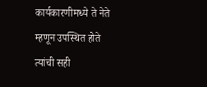कार्यकारणीमध्ये ते नेते म्हणून उपस्थित होते त्यांची सही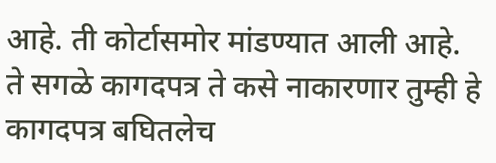आहे. ती कोर्टासमोर मांडण्यात आली आहे. ते सगळे कागदपत्र ते कसे नाकारणार तुम्ही हे कागदपत्र बघितलेच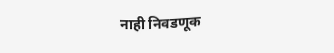नाही निवडणूक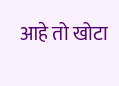आहे तो खोटा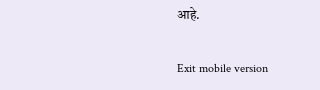आहे.

Exit mobile version